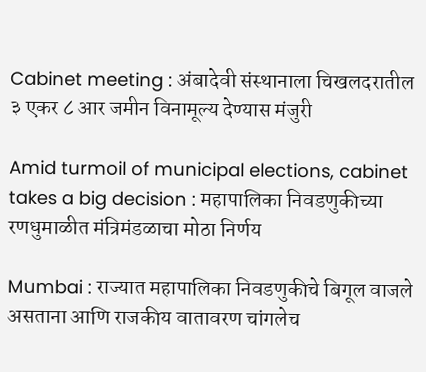Cabinet meeting : अंबादेवी संस्थानाला चिखलदरातील ३ एकर ८ आर जमीन विनामूल्य देण्यास मंजुरी

Amid turmoil of municipal elections, cabinet takes a big decision : महापालिका निवडणुकीच्या रणधुमाळीत मंत्रिमंडळाचा मोठा निर्णय

Mumbai : राज्यात महापालिका निवडणुकीचे बिगूल वाजले असताना आणि राजकीय वातावरण चांगलेच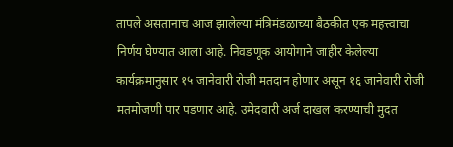तापले असतानाच आज झालेल्या मंत्रिमंडळाच्या बैठकीत एक महत्त्वाचा निर्णय घेण्यात आला आहे. निवडणूक आयोगाने जाहीर केलेल्या कार्यक्रमानुसार १५ जानेवारी रोजी मतदान होणार असून १६ जानेवारी रोजी मतमोजणी पार पडणार आहे. उमेदवारी अर्ज दाखल करण्याची मुदत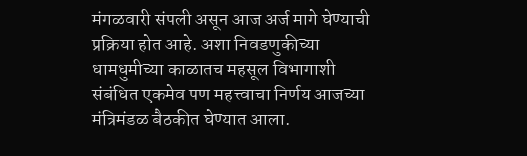मंगळवारी संपली असून आज अर्ज मागे घेण्याची प्रक्रिया होत आहे. अशा निवडणुकीच्या धामधुमीच्या काळातच महसूल विभागाशी संबंधित एकमेव पण महत्त्वाचा निर्णय आजच्या मंत्रिमंडळ बैठकीत घेण्यात आला.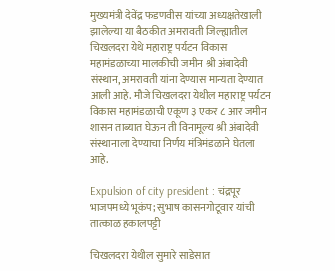मुख्यमंत्री देवेंद्र फडणवीस यांच्या अध्यक्षतेखाली झालेल्या या बैठकीत अमरावती जिल्ह्यातील चिखलदरा येथे महाराष्ट्र पर्यटन विकास महामंडळाच्या मालकीची जमीन श्री अंबादेवी संस्थान, अमरावती यांना देण्यास मान्यता देण्यात आली आहे. मौजे चिखलदरा येथील महाराष्ट्र पर्यटन विकास महामंडळाची एकूण ३ एकर ८ आर जमीन शासन ताब्यात घेऊन ती विनामूल्य श्री अंबादेवी संस्थानाला देण्याचा निर्णय मंत्रिमंडळाने घेतला आहे.

Expulsion of city president : चंद्रपूर भाजपमध्ये भूकंप; सुभाष कासनगोटूवार यांची तात्काळ हकालपट्टी

चिखलदरा येथील सुमारे साडेसात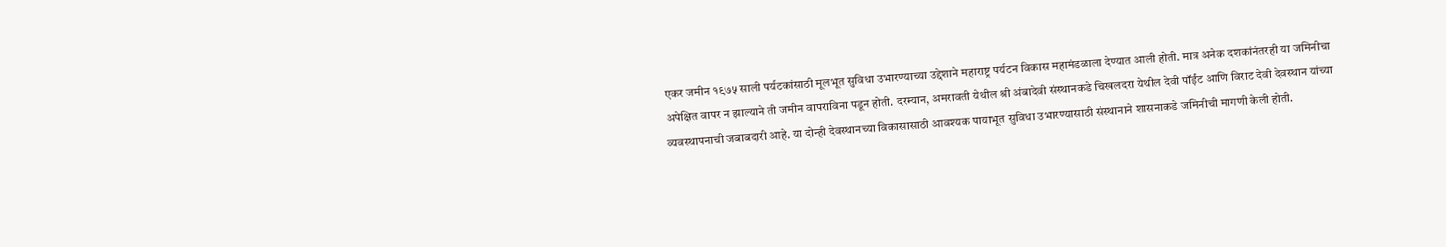एकर जमीन १९७५ साली पर्यटकांसाठी मूलभूत सुविधा उभारण्याच्या उद्देशाने महाराष्ट्र पर्यटन विकास महामंडळाला देण्यात आली होती. मात्र अनेक दशकांनंतरही या जमिनीचा अपेक्षित वापर न झाल्याने ती जमीन वापराविना पडून होती. दरम्यान, अमरावती येथील श्री अंबादेवी संस्थानकडे चिखलदरा येथील देवी पॉईंट आणि विराट देवी देवस्थान यांच्या व्यवस्थापनाची जबाबदारी आहे. या दोन्ही देवस्थानच्या विकासासाठी आवश्यक पायाभूत सुविधा उभारण्यासाठी संस्थानाने शासनाकडे जमिनीची मागणी केली होती.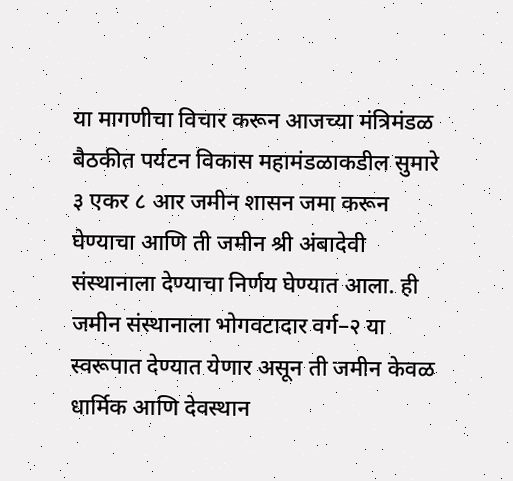या मागणीचा विचार करून आजच्या मंत्रिमंडळ बैठकीत पर्यटन विकास महामंडळाकडील सुमारे ३ एकर ८ आर जमीन शासन जमा करून घेण्याचा आणि ती जमीन श्री अंबादेवी संस्थानाला देण्याचा निर्णय घेण्यात आला. ही जमीन संस्थानाला भोगवटादार वर्ग–२ या स्वरूपात देण्यात येणार असून ती जमीन केवळ धार्मिक आणि देवस्थान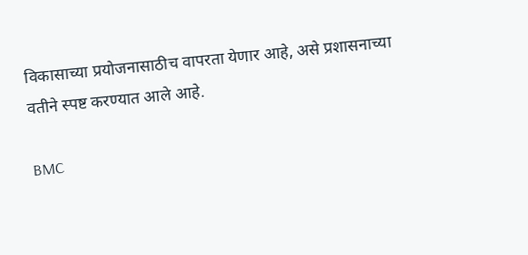विकासाच्या प्रयोजनासाठीच वापरता येणार आहे, असे प्रशासनाच्या वतीने स्पष्ट करण्यात आले आहे.

BMC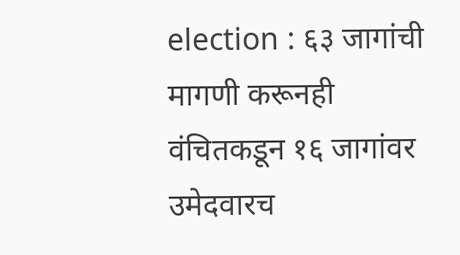election : ६३ जागांची मागणी करूनही वंचितकडून १६ जागांवर उमेदवारच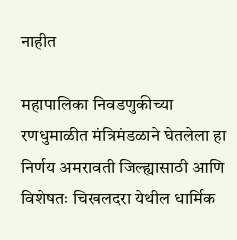नाहीत

महापालिका निवडणुकीच्या रणधुमाळीत मंत्रिमंडळाने घेतलेला हा निर्णय अमरावती जिल्ह्यासाठी आणि विशेषतः चिखलदरा येथील धार्मिक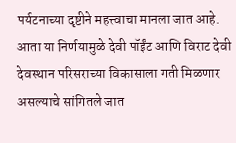पर्यटनाच्या दृष्टीने महत्त्वाचा मानला जात आहे. आता या निर्णयामुळे देवी पॉईंट आणि विराट देवी देवस्थान परिसराच्या विकासाला गती मिळणार असल्याचे सांगितले जात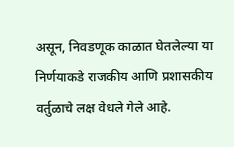असून, निवडणूक काळात घेतलेल्या या निर्णयाकडे राजकीय आणि प्रशासकीय वर्तुळाचे लक्ष वेधले गेले आहे.